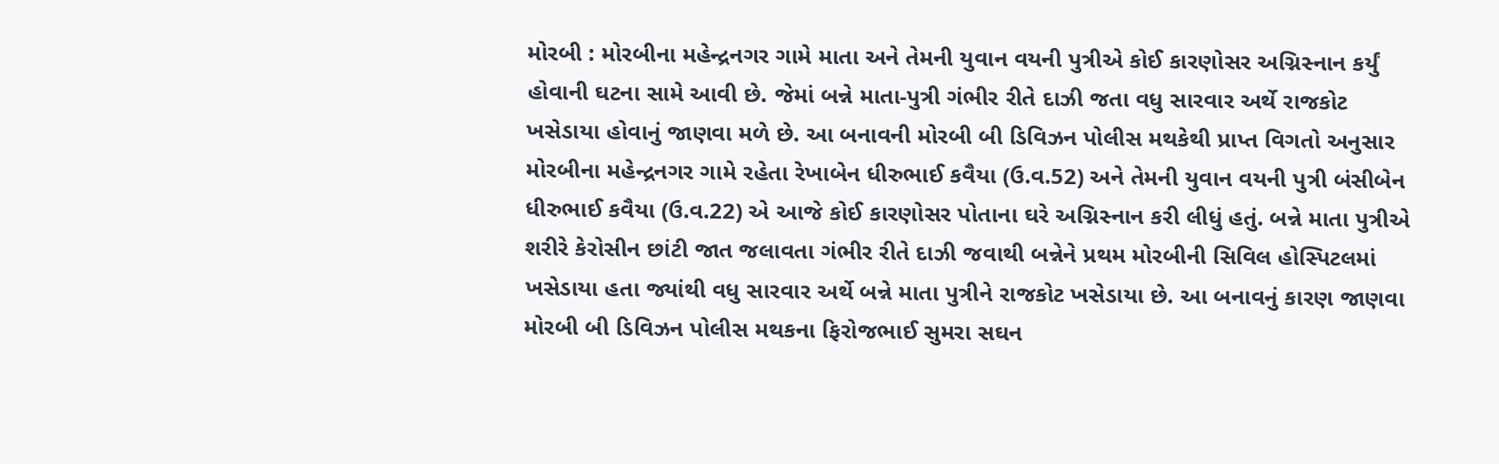મોરબી : મોરબીના મહેન્દ્રનગર ગામે માતા અને તેમની યુવાન વયની પુત્રીએ કોઈ કારણોસર અગ્નિસ્નાન કર્યું હોવાની ઘટના સામે આવી છે. જેમાં બન્ને માતા-પુત્રી ગંભીર રીતે દાઝી જતા વધુ સારવાર અર્થે રાજકોટ ખસેડાયા હોવાનું જાણવા મળે છે. આ બનાવની મોરબી બી ડિવિઝન પોલીસ મથકેથી પ્રાપ્ત વિગતો અનુસાર મોરબીના મહેન્દ્રનગર ગામે રહેતા રેખાબેન ધીરુભાઈ કવૈયા (ઉ.વ.52) અને તેમની યુવાન વયની પુત્રી બંસીબેન ધીરુભાઈ કવૈયા (ઉ.વ.22) એ આજે કોઈ કારણોસર પોતાના ઘરે અગ્નિસ્નાન કરી લીધું હતું. બન્ને માતા પુત્રીએ શરીરે કેરોસીન છાંટી જાત જલાવતા ગંભીર રીતે દાઝી જવાથી બન્નેને પ્રથમ મોરબીની સિવિલ હોસ્પિટલમાં ખસેડાયા હતા જ્યાંથી વધુ સારવાર અર્થે બન્ને માતા પુત્રીને રાજકોટ ખસેડાયા છે. આ બનાવનું કારણ જાણવા મોરબી બી ડિવિઝન પોલીસ મથકના ફિરોજભાઈ સુમરા સઘન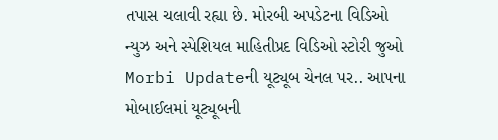તપાસ ચલાવી રહ્યા છે. મોરબી અપડેટના વિડિઓ ન્યુઝ અને સ્પેશિયલ માહિતીપ્રદ વિડિઓ સ્ટોરી જુઓ Morbi Updateની યૂટ્યૂબ ચેનલ પર.. આપના મોબાઈલમાં યૂટ્યૂબની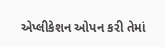એપ્લીકેશન ઓપન કરી તેમાં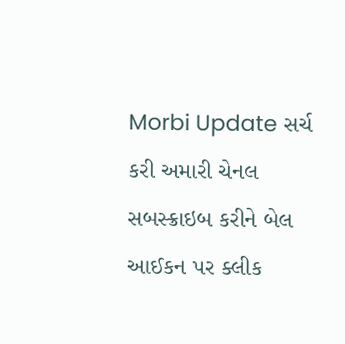Morbi Update સર્ચ કરી અમારી ચેનલ સબસ્ક્રાઇબ કરીને બેલ આઈકન પર ક્લીક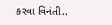કરવા વિનંતી..